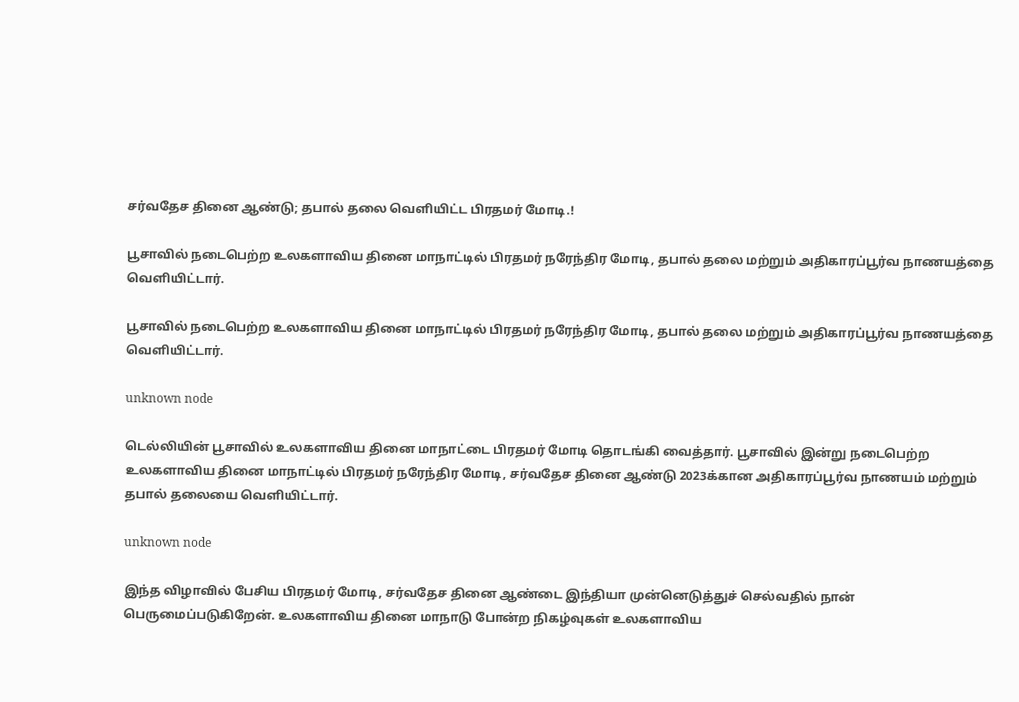சர்வதேச தினை ஆண்டு; தபால் தலை வெளியிட்ட பிரதமர் மோடி.!

பூசாவில் நடைபெற்ற உலகளாவிய தினை மாநாட்டில் பிரதமர் நரேந்திர மோடி, தபால் தலை மற்றும் அதிகாரப்பூர்வ நாணயத்தை வெளியிட்டார்.

பூசாவில் நடைபெற்ற உலகளாவிய தினை மாநாட்டில் பிரதமர் நரேந்திர மோடி, தபால் தலை மற்றும் அதிகாரப்பூர்வ நாணயத்தை வெளியிட்டார்.

unknown node

டெல்லியின் பூசாவில் உலகளாவிய தினை மாநாட்டை பிரதமர் மோடி தொடங்கி வைத்தார். பூசாவில் இன்று நடைபெற்ற உலகளாவிய தினை மாநாட்டில் பிரதமர் நரேந்திர மோடி, சர்வதேச தினை ஆண்டு 2023க்கான அதிகாரப்பூர்வ நாணயம் மற்றும் தபால் தலையை வெளியிட்டார்.

unknown node

இந்த விழாவில் பேசிய பிரதமர் மோடி, சர்வதேச தினை ஆண்டை இந்தியா முன்னெடுத்துச் செல்வதில் நான் பெருமைப்படுகிறேன். உலகளாவிய தினை மாநாடு போன்ற நிகழ்வுகள் உலகளாவிய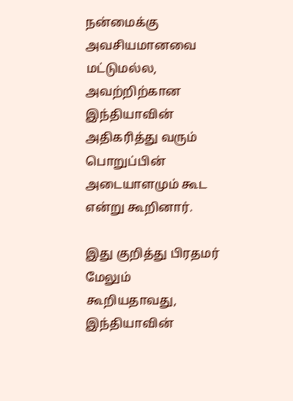நன்மைக்கு அவசியமானவை மட்டுமல்ல, அவற்றிற்கான இந்தியாவின் அதிகரித்து வரும் பொறுப்பின் அடையாளமும் கூட என்று கூறினார்.

இது குறித்து பிரதமர் மேலும் கூறியதாவது, இந்தியாவின்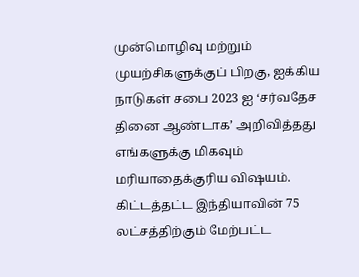முன்மொழிவு மற்றும் முயற்சிகளுக்குப் பிறகு, ஐக்கிய நாடுகள் சபை 2023 ஐ ‘சர்வதேச தினை ஆண்டாக’ அறிவித்தது எங்களுக்கு மிகவும் மரியாதைக்குரிய விஷயம். கிட்டத்தட்ட இந்தியாவின் 75 லட்சத்திற்கும் மேற்பட்ட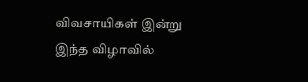விவசாயிகள் இன்று இந்த விழாவில்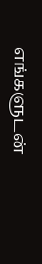எங்களுடன்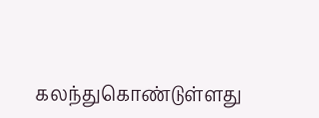கலந்துகொண்டுள்ளது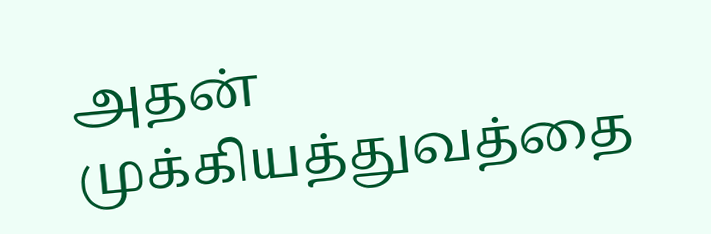அதன் முக்கியத்துவத்தை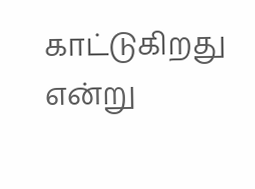காட்டுகிறது என்று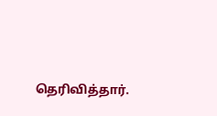தெரிவித்தார்.